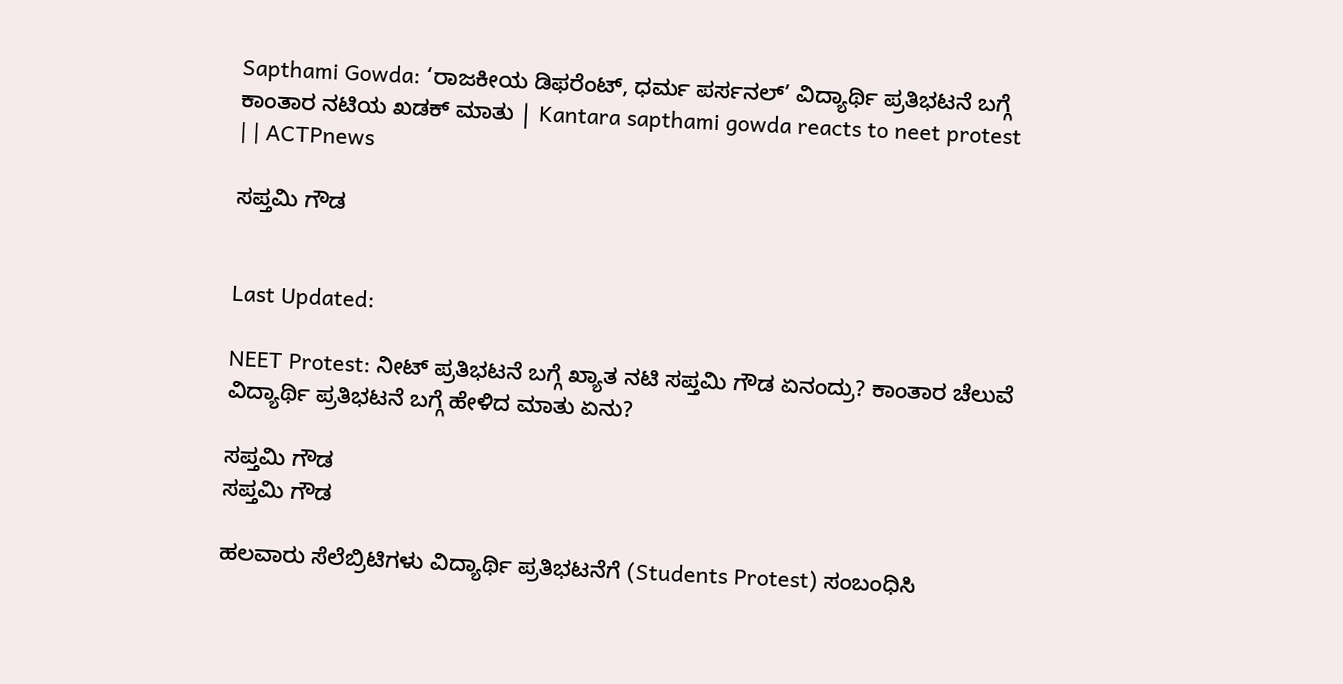Sapthami Gowda: ‘ರಾಜಕೀಯ ಡಿಫರೆಂಟ್, ಧರ್ಮ ಪರ್ಸನಲ್’ ವಿದ್ಯಾರ್ಥಿ ಪ್ರತಿಭಟನೆ ಬಗ್ಗೆ ಕಾಂತಾರ ನಟಿಯ ಖಡಕ್ ಮಾತು | Kantara sapthami gowda reacts to neet protest | | ACTPnews

ಸಪ್ತಮಿ ಗೌಡ


Last Updated:

NEET Protest: ನೀಟ್ ಪ್ರತಿಭಟನೆ ಬಗ್ಗೆ ಖ್ಯಾತ ನಟಿ ಸಪ್ತಮಿ ಗೌಡ ಏನಂದ್ರು? ಕಾಂತಾರ ಚೆಲುವೆ ವಿದ್ಯಾರ್ಥಿ ಪ್ರತಿಭಟನೆ ಬಗ್ಗೆ ಹೇಳಿದ ಮಾತು ಏನು?

ಸಪ್ತಮಿ ಗೌಡ
ಸಪ್ತಮಿ ಗೌಡ

ಹಲವಾರು ಸೆಲೆಬ್ರಿಟಿಗಳು ವಿದ್ಯಾರ್ಥಿ ಪ್ರತಿಭಟನೆಗೆ (Students Protest) ಸಂಬಂಧಿಸಿ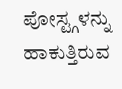ಪೋಸ್ಟ್ಗಳನ್ನು ಹಾಕುತ್ತಿರುವ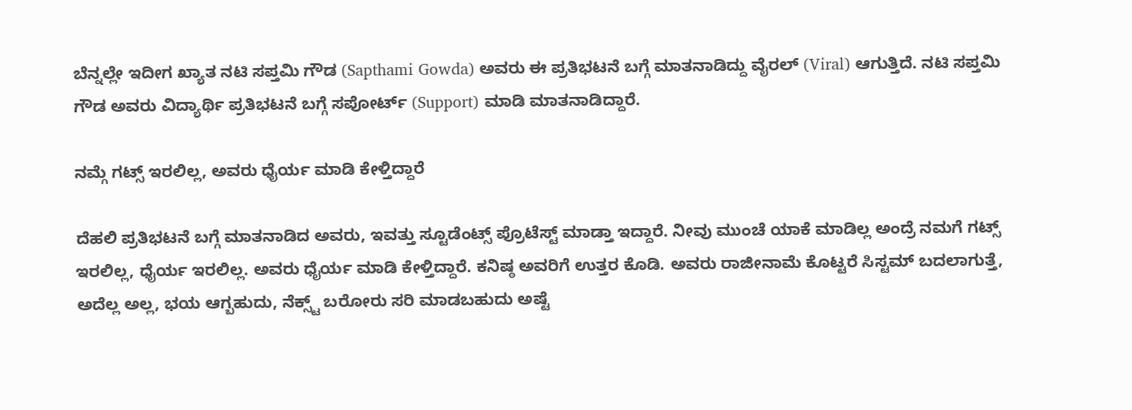ಬೆನ್ನಲ್ಲೇ ಇದೀಗ ಖ್ಯಾತ ನಟಿ ಸಪ್ತಮಿ ಗೌಡ (Sapthami Gowda) ಅವರು ಈ ಪ್ರತಿಭಟನೆ ಬಗ್ಗೆ ಮಾತನಾಡಿದ್ದು ವೈರಲ್ (Viral) ಆಗುತ್ತಿದೆ. ನಟಿ ಸಪ್ತಮಿ ಗೌಡ ಅವರು ವಿದ್ಯಾರ್ಥಿ ಪ್ರತಿಭಟನೆ ಬಗ್ಗೆ ಸಪೋರ್ಟ್ (Support) ಮಾಡಿ ಮಾತನಾಡಿದ್ದಾರೆ.

ನಮ್ಗೆ ಗಟ್ಸ್ ಇರಲಿಲ್ಲ, ಅವರು ಧೈರ್ಯ ಮಾಡಿ ಕೇಳ್ತಿದ್ದಾರೆ

ದೆಹಲಿ ಪ್ರತಿಭಟನೆ ಬಗ್ಗೆ ಮಾತನಾಡಿದ ಅವರು, ಇವತ್ತು ಸ್ಟೂಡೆಂಟ್ಸ್ ಪ್ರೊಟೆಸ್ಟ್ ಮಾಡ್ತಾ ಇದ್ದಾರೆ. ನೀವು ಮುಂಚೆ ಯಾಕೆ ಮಾಡಿಲ್ಲ ಅಂದ್ರೆ ನಮಗೆ ಗಟ್ಸ್ ಇರಲಿಲ್ಲ, ಧೈರ್ಯ ಇರಲಿಲ್ಲ. ಅವರು ಧೈರ್ಯ ಮಾಡಿ ಕೇಳ್ತಿದ್ದಾರೆ. ಕನಿಷ್ಠ ಅವರಿಗೆ ಉತ್ತರ ಕೊಡಿ. ಅವರು ರಾಜೀನಾಮೆ ಕೊಟ್ಟರೆ ಸಿಸ್ಟಮ್ ಬದಲಾಗುತ್ತೆ, ಅದೆಲ್ಲ ಅಲ್ಲ, ಭಯ ಆಗ್ಬಹುದು, ನೆಕ್ಸ್ಟ್ ಬರೋರು ಸರಿ ಮಾಡಬಹುದು ಅಷ್ಟೆ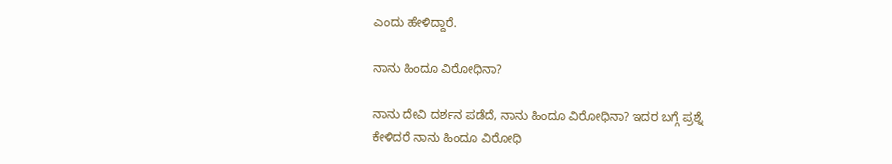ಎಂದು ಹೇಳಿದ್ದಾರೆ.

ನಾನು ಹಿಂದೂ ವಿರೋಧಿನಾ?

ನಾನು ದೇವಿ ದರ್ಶನ ಪಡೆದೆ, ನಾನು ಹಿಂದೂ ವಿರೋಧಿನಾ? ಇದರ ಬಗ್ಗೆ ಪ್ರಶ್ನೆ ಕೇಳಿದರೆ ನಾನು ಹಿಂದೂ ವಿರೋಧಿ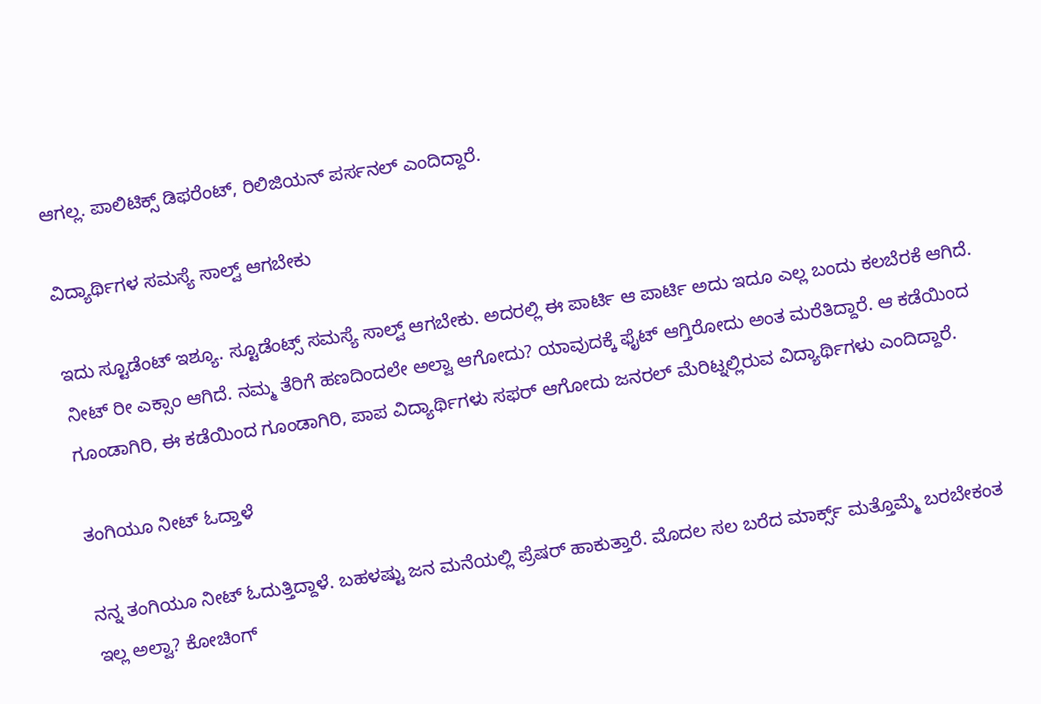ಆಗಲ್ಲ. ಪಾಲಿಟಿಕ್ಸ್ ಡಿಫರೆಂಟ್, ರಿಲಿಜಿಯನ್ ಪರ್ಸನಲ್ ಎಂದಿದ್ದಾರೆ.

ವಿದ್ಯಾರ್ಥಿಗಳ ಸಮಸ್ಯೆ ಸಾಲ್ವ್ ಆಗಬೇಕು

ಇದು ಸ್ಟೂಡೆಂಟ್ ಇಶ್ಯೂ. ಸ್ಟೂಡೆಂಟ್ಸ್ ಸಮಸ್ಯೆ ಸಾಲ್ವ್ ಆಗಬೇಕು. ಅದರಲ್ಲಿ ಈ ಪಾರ್ಟಿ ಆ ಪಾರ್ಟಿ ಅದು ಇದೂ ಎಲ್ಲ ಬಂದು ಕಲಬೆರಕೆ ಆಗಿದೆ. ನೀಟ್ ರೀ ಎಕ್ಸಾಂ ಆಗಿದೆ. ನಮ್ಮ ತೆರಿಗೆ ಹಣದಿಂದಲೇ ಅಲ್ವಾ ಆಗೋದು? ಯಾವುದಕ್ಕೆ ಫೈಟ್ ಆಗ್ತಿರೋದು ಅಂತ ಮರೆತಿದ್ದಾರೆ. ಆ ಕಡೆಯಿಂದ ಗೂಂಡಾಗಿರಿ, ಈ ಕಡೆಯಿಂದ ಗೂಂಡಾಗಿರಿ, ಪಾಪ ವಿದ್ಯಾರ್ಥಿಗಳು ಸಫರ್ ಆಗೋದು ಜನರಲ್ ಮೆರಿಟ್ನಲ್ಲಿರುವ ವಿದ್ಯಾರ್ಥಿಗಳು ಎಂದಿದ್ದಾರೆ.

ತಂಗಿಯೂ ನೀಟ್ ಓದ್ತಾಳೆ

ನನ್ನ ತಂಗಿಯೂ ನೀಟ್ ಓದುತ್ತಿದ್ದಾಳೆ. ಬಹಳಷ್ಟು ಜನ ಮನೆಯಲ್ಲಿ ಪ್ರೆಷರ್ ಹಾಕುತ್ತಾರೆ. ಮೊದಲ ಸಲ ಬರೆದ ಮಾರ್ಕ್ಸ್ ಮತ್ತೊಮ್ಮೆ ಬರಬೇಕಂತ ಇಲ್ಲ ಅಲ್ವಾ? ಕೋಚಿಂಗ್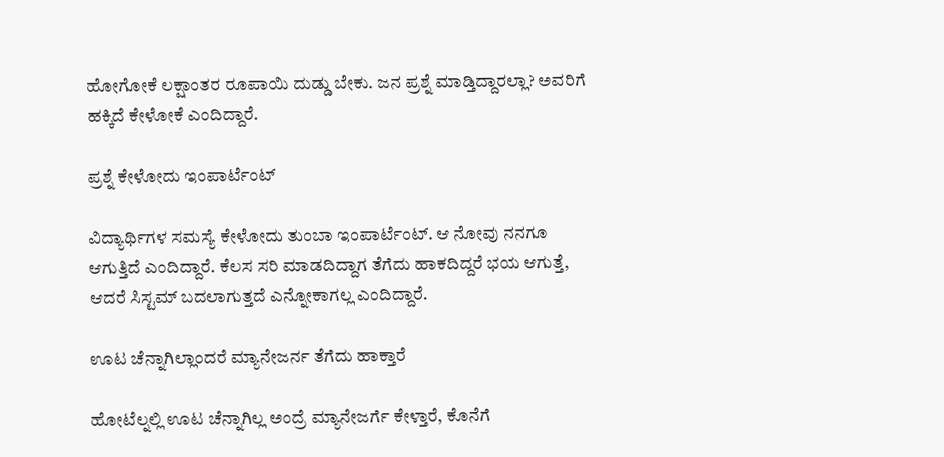ಹೋಗೋಕೆ ಲಕ್ಷಾಂತರ ರೂಪಾಯಿ ದುಡ್ಡು ಬೇಕು. ಜನ ಪ್ರಶ್ನೆ ಮಾಡ್ತಿದ್ದಾರಲ್ಲಾ? ಅವರಿಗೆ ಹಕ್ಕಿದೆ ಕೇಳೋಕೆ ಎಂದಿದ್ದಾರೆ.

ಪ್ರಶ್ನೆ ಕೇಳೋದು ಇಂಪಾರ್ಟೆಂಟ್

ವಿದ್ಯಾರ್ಥಿಗಳ ಸಮಸ್ಯೆ ಕೇಳೋದು ತುಂಬಾ ಇಂಪಾರ್ಟೆಂಟ್. ಆ ನೋವು ನನಗೂ ಆಗುತ್ತಿದೆ ಎಂದಿದ್ದಾರೆ. ಕೆಲಸ ಸರಿ ಮಾಡದಿದ್ದಾಗ ತೆಗೆದು ಹಾಕದಿದ್ದರೆ ಭಯ ಆಗುತ್ತೆ, ಆದರೆ ಸಿಸ್ಟಮ್ ಬದಲಾಗುತ್ತದೆ ಎನ್ನೋಕಾಗಲ್ಲ ಎಂದಿದ್ದಾರೆ.

ಊಟ ಚೆನ್ನಾಗಿಲ್ಲಾಂದರೆ ಮ್ಯಾನೇಜರ್ನ ತೆಗೆದು ಹಾಕ್ತಾರೆ

ಹೋಟೆಲ್ನಲ್ಲಿ ಊಟ ಚೆನ್ನಾಗಿಲ್ಲ ಅಂದ್ರೆ ಮ್ಯಾನೇಜರ್ಗೆ ಕೇಳ್ತಾರೆ, ಕೊನೆಗೆ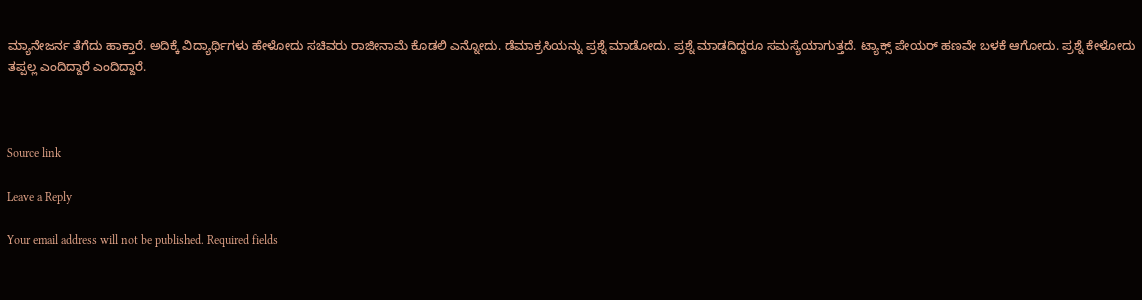ಮ್ಯಾನೇಜರ್ನ ತೆಗೆದು ಹಾಕ್ತಾರೆ. ಅದಿಕ್ಕೆ ವಿದ್ಯಾರ್ಥಿಗಳು ಹೇಳೋದು ಸಚಿವರು ರಾಜೀನಾಮೆ ಕೊಡಲಿ ಎನ್ನೋದು. ಡೆಮಾಕ್ರಸಿಯನ್ನು ಪ್ರಶ್ನೆ ಮಾಡೋದು. ಪ್ರಶ್ನೆ ಮಾಡದಿದ್ದರೂ ಸಮಸ್ಯೆಯಾಗುತ್ತದೆ. ಟ್ಯಾಕ್ಸ್ ಪೇಯರ್ ಹಣವೇ ಬಳಕೆ ಆಗೋದು. ಪ್ರಶ್ನೆ ಕೇಳೋದು ತಪ್ಪಲ್ಲ ಎಂದಿದ್ದಾರೆ ಎಂದಿದ್ದಾರೆ.



Source link

Leave a Reply

Your email address will not be published. Required fields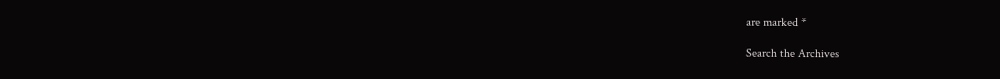are marked *

Search the Archives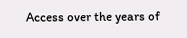Access over the years of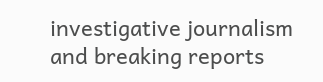investigative journalism and breaking reports